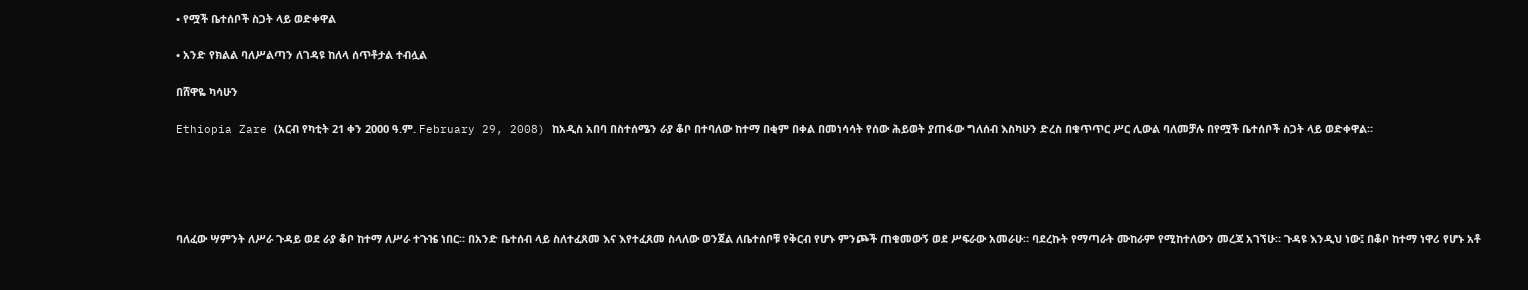• የሟች ቤተሰቦች ስጋት ላይ ወድቀዋል

• አንድ የክልል ባለሥልጣን ለገዳዩ ከለላ ሰጥቶታል ተብሏል

በሸዋዬ ካሳሁን

Ethiopia Zare (አርብ የካቲት 21 ቀን 2000 ዓ.ም. February 29, 2008) ከአዲስ አበባ በስተሰሜን ራያ ቆቦ በተባለው ከተማ በቂም በቀል በመነሳሳት የሰው ሕይወት ያጠፋው ግለሰብ እስካሁን ድረስ በቁጥጥር ሥር ሊውል ባለመቻሉ በየሟች ቤተሰቦች ስጋት ላይ ወድቀዋል።





ባለፈው ሣምንት ለሥራ ጉዳይ ወደ ራያ ቆቦ ከተማ ለሥራ ተጉዤ ነበር። በአንድ ቤተሰብ ላይ ስለተፈጸመ እና እየተፈጸመ ስላለው ወንጀል ለቤተሰቦቹ የቅርብ የሆኑ ምንጮች ጠቁመውኝ ወደ ሥፍራው አመራሁ። ባደረኩት የማጣራት ሙከራም የሚከተለውን መረጃ አገኘሁ። ጉዳዩ እንዲህ ነው፤ በቆቦ ከተማ ነዋሪ የሆኑ አቶ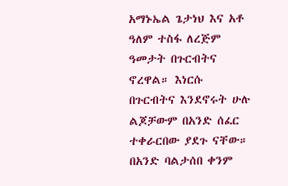አማኑኤል ጌታነህ እና አቶ ዓለም ተስፋ ለረጅም ዓመታት በጉርብትና ኖረዋል። እነርሱ በጉርብትና እንደኖሩት ሁሉ ልጆቻውም በአንድ ሰፈር ተቀራርበው ያደጉ ናቸው። በአንድ ባልታሰበ ቀንም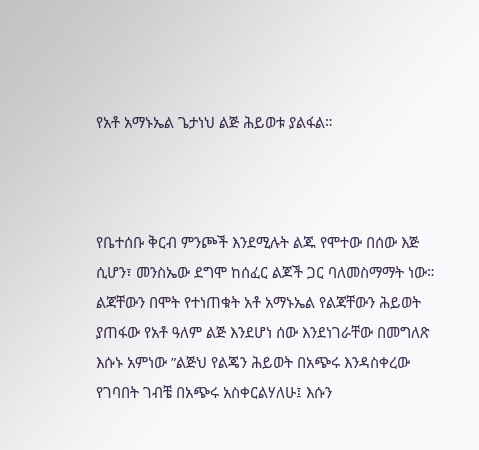የአቶ አማኑኤል ጌታነህ ልጅ ሕይወቱ ያልፋል።



የቤተሰቡ ቅርብ ምንጮች እንደሚሉት ልጁ የሞተው በሰው እጅ ሲሆን፣ መንስኤው ደግሞ ከሰፈር ልጆች ጋር ባለመስማማት ነው። ልጃቸውን በሞት የተነጠቁት አቶ አማኑኤል የልጃቸውን ሕይወት ያጠፋው የአቶ ዓለም ልጅ እንደሆነ ሰው እንደነገራቸው በመግለጽ እሱኑ አምነው ”ልጅህ የልጄን ሕይወት በአጭሩ እንዳስቀረው የገባበት ገብቼ በአጭሩ አስቀርልሃለሁ፤ እሱን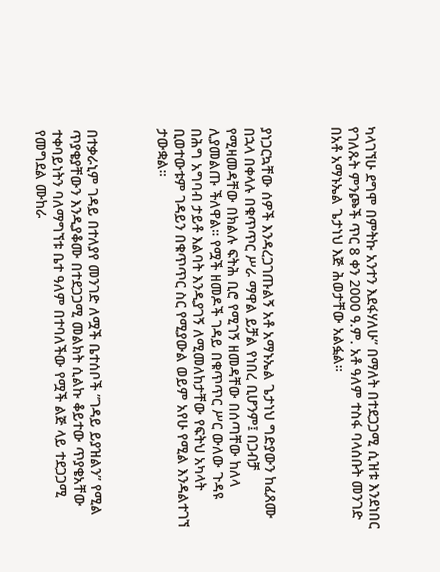ካላገኘሁ ደግሞ በምትኩ አንተን እደፋሃለሁ” በማለት በተደጋጋሚ ሲዝቱ እንደነበር የገለጹት ምንጮች ጥር 8 ቀን 2000 ዓ.ም. አቶ ዓለም ተስፋ ባላሰቡት መንገድ በአቶ አማኑኤል ጌታነህ እጅ ሕወታቸው አልፏል።



ያነጋርኳቸው ሰዎች እንዳረጋገጡልኝ አቶ አማኑኤል ጌታነህ ግድያውን ከፈጸሙ በኋላ በቀላሉ በቁጥጥር ሥራ ማዋል ይቻል የነበረ ቢሆንም፤ በጋብቻ የሚዛመዳቸው በክልሉ ፍትሕ ቢሮ የሚገኝ ዘመዳቸው በሰጣቸው ከለላ ሊያመልጡ ችለዋል። የሟች ዘመዶች ገዳይ በቁጥጥር ሥር ውለው ጉዳዩ በሕግ አግባብ ታይቶ እልባት እንዲያገኝ ለሚመለከታቸው የፍትህ አካላት ቢወተውቱም ገዳይን በቁጥጥር ስር የሚያውል ወይም አየሁ የሚል እንዳልተገኘ ታውቋል።



በተቃራኒም ገዳይ በተለያየ መንገድ ለሟች ቤተሰቦች ”ገዳይ ይያዝልን” የሚል ጥያቄያቸውን እንዲያቆሙ በተደጋጋሚ መልክት ሲልኩ ቆይተው ጥያቄአቸው ተቀባይነትን ባለማግኘቱ ቤተ ዓለም በተባለችው የሟች ልጅ ላይ ተደጋጋሚ የመግደል ሙከራ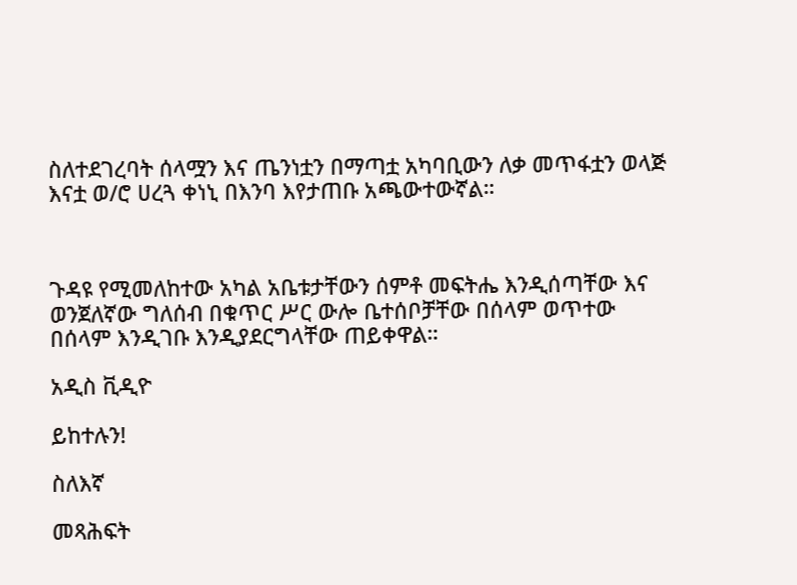ስለተደገረባት ሰላሟን እና ጤንነቷን በማጣቷ አካባቢውን ለቃ መጥፋቷን ወላጅ እናቷ ወ/ሮ ሀረጓ ቀነኒ በእንባ እየታጠቡ አጫውተውኛል።



ጉዳዩ የሚመለከተው አካል አቤቱታቸውን ሰምቶ መፍትሔ እንዲሰጣቸው እና ወንጀለኛው ግለሰብ በቁጥር ሥር ውሎ ቤተሰቦቻቸው በሰላም ወጥተው በሰላም እንዲገቡ እንዲያደርግላቸው ጠይቀዋል።

አዲስ ቪዲዮ

ይከተሉን!

ስለእኛ

መጻሕፍት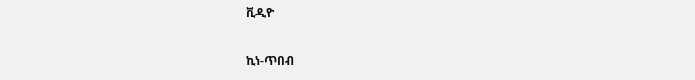ቪዲዮ

ኪነ-ጥበብ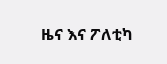ዜና እና ፖለቲካ